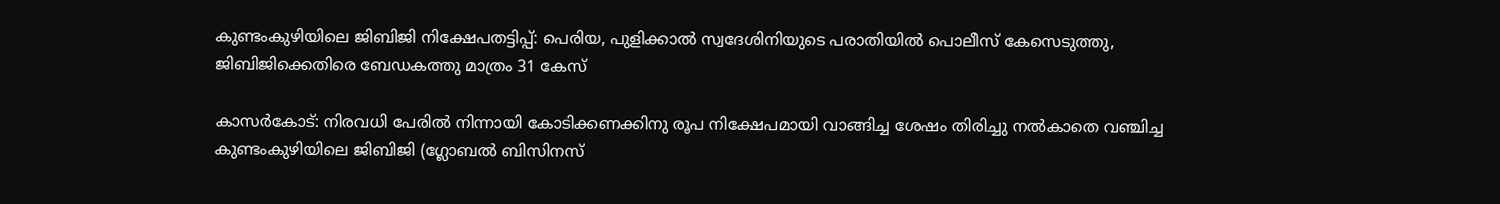കുണ്ടംകുഴിയിലെ ജിബിജി നിക്ഷേപതട്ടിപ്പ്: പെരിയ, പുളിക്കാല്‍ സ്വദേശിനിയുടെ പരാതിയില്‍ പൊലീസ് കേസെടുത്തു, ജിബിജിക്കെതിരെ ബേഡകത്തു മാത്രം 31 കേസ്

കാസര്‍കോട്: നിരവധി പേരില്‍ നിന്നായി കോടിക്കണക്കിനു രൂപ നിക്ഷേപമായി വാങ്ങിച്ച ശേഷം തിരിച്ചു നല്‍കാതെ വഞ്ചിച്ച കുണ്ടംകുഴിയിലെ ജിബിജി (ഗ്ലോബല്‍ ബിസിനസ്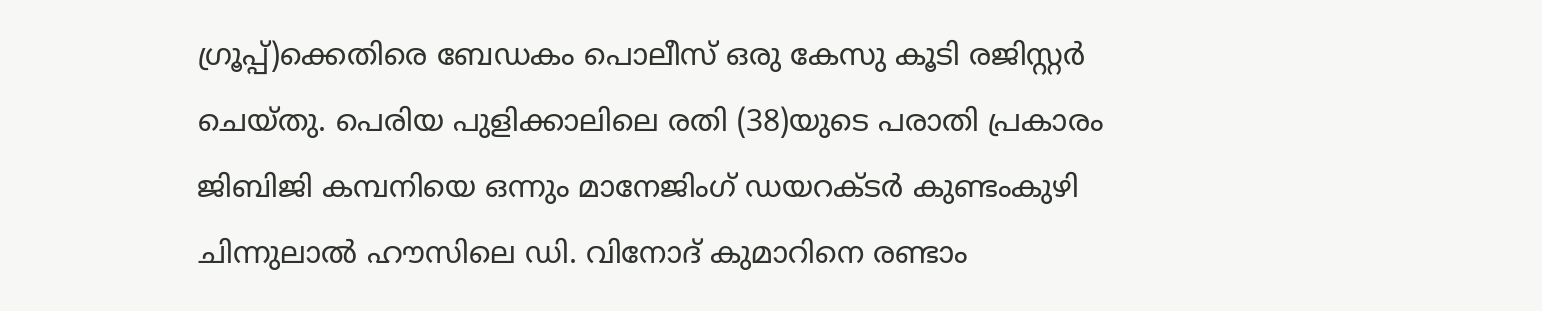ഗ്രൂപ്പ്)ക്കെതിരെ ബേഡകം പൊലീസ് ഒരു കേസു കൂടി രജിസ്റ്റര്‍ ചെയ്തു. പെരിയ പുളിക്കാലിലെ രതി (38)യുടെ പരാതി പ്രകാരം ജിബിജി കമ്പനിയെ ഒന്നും മാനേജിംഗ് ഡയറക്ടര്‍ കുണ്ടംകുഴി ചിന്നുലാല്‍ ഹൗസിലെ ഡി. വിനോദ് കുമാറിനെ രണ്ടാം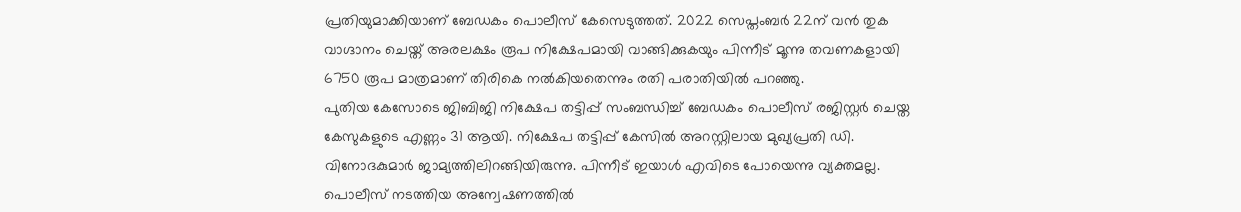പ്രതിയുമാക്കിയാണ് ബേഡകം പൊലീസ് കേസെടുത്തത്. 2022 സെപ്തംബര്‍ 22ന് വന്‍ തുക വാഗ്ദാനം ചെയ്ത് അരലക്ഷം രൂപ നിക്ഷേപമായി വാങ്ങിക്കുകയും പിന്നീട് മൂന്നു തവണകളായി 6750 രൂപ മാത്രമാണ് തിരികെ നല്‍കിയതെന്നും രതി പരാതിയില്‍ പറഞ്ഞു.
പുതിയ കേസോടെ ജിബിജി നിക്ഷേപ തട്ടിപ്പ് സംബന്ധിച്ച് ബേഡകം പൊലീസ് രജിസ്റ്റര്‍ ചെയ്ത കേസുകളുടെ എണ്ണം 31 ആയി. നിക്ഷേപ തട്ടിപ്പ് കേസില്‍ അറസ്റ്റിലായ മുഖ്യപ്രതി ഡി. വിനോദകുമാര്‍ ജാമ്യത്തിലിറങ്ങിയിരുന്നു. പിന്നീട് ഇയാള്‍ എവിടെ പോയെന്നു വ്യക്തമല്ല. പൊലീസ് നടത്തിയ അന്വേഷണത്തില്‍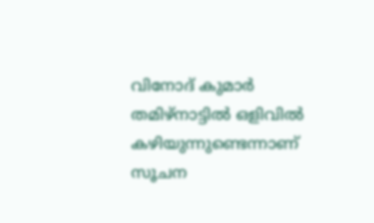വിനോദ് കുമാര്‍ തമിഴ്‌നാട്ടില്‍ ഒളിവില്‍ കഴിയുന്നുണ്ടെന്നാണ് സൂചന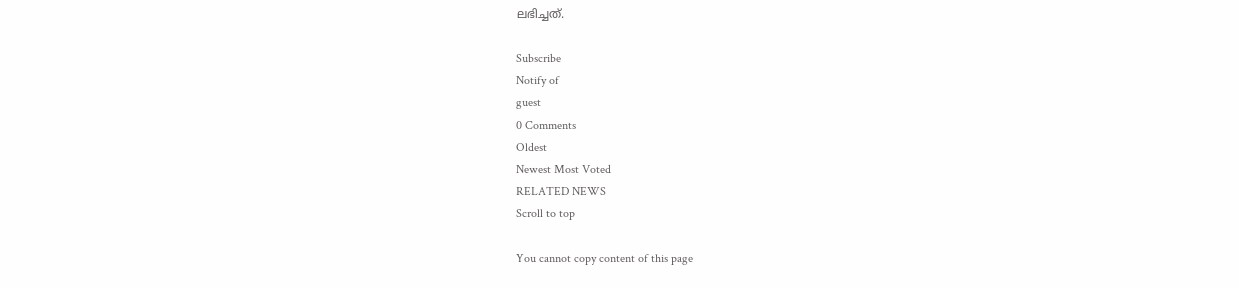ലഭിച്ചത്.

Subscribe
Notify of
guest
0 Comments
Oldest
Newest Most Voted
RELATED NEWS
Scroll to top

You cannot copy content of this page